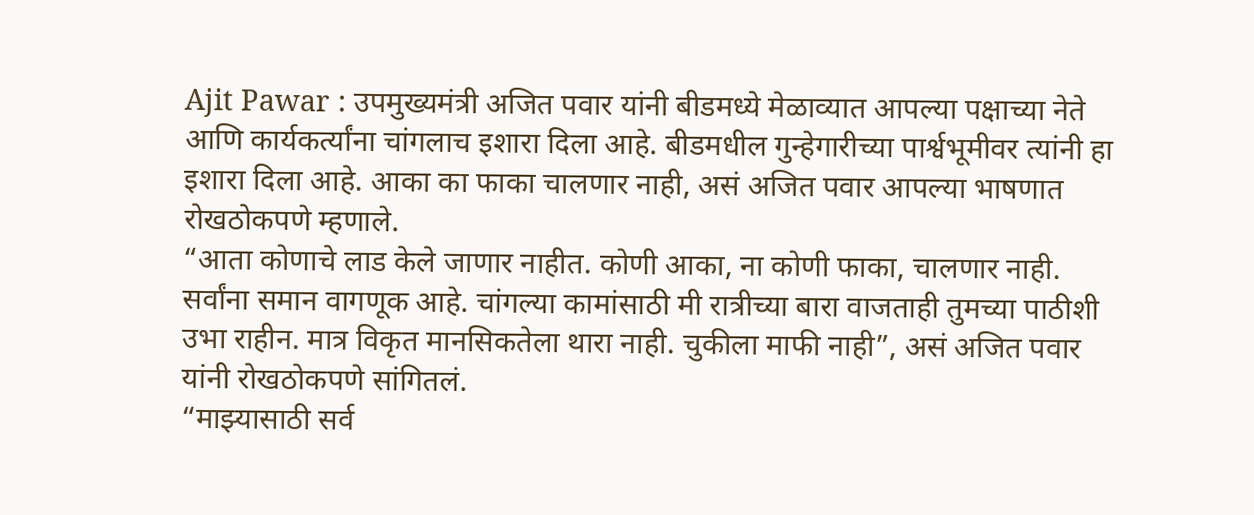Ajit Pawar : उपमुख्यमंत्री अजित पवार यांनी बीडमध्ये मेळाव्यात आपल्या पक्षाच्या नेते आणि कार्यकर्त्यांना चांगलाच इशारा दिला आहे. बीडमधील गुन्हेगारीच्या पार्श्वभूमीवर त्यांनी हा इशारा दिला आहे. आका का फाका चालणार नाही, असं अजित पवार आपल्या भाषणात रोखठोकपणे म्हणाले.
“आता कोणाचे लाड केले जाणार नाहीत. कोणी आका, ना कोणी फाका, चालणार नाही. सर्वांना समान वागणूक आहे. चांगल्या कामांसाठी मी रात्रीच्या बारा वाजताही तुमच्या पाठीशी उभा राहीन. मात्र विकृत मानसिकतेला थारा नाही. चुकीला माफी नाही”, असं अजित पवार यांनी रोखठोकपणे सांगितलं.
“माझ्यासाठी सर्व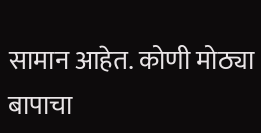सामान आहेत. कोणी मोठ्या बापाचा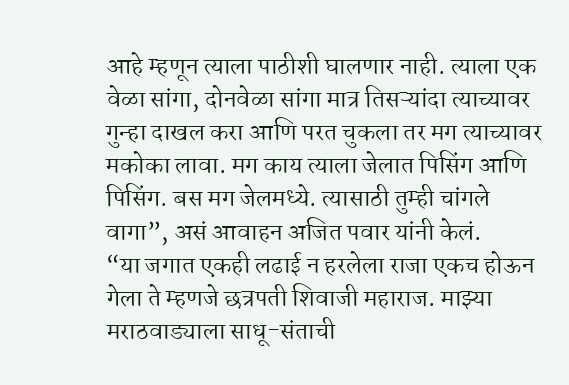आहे म्हणून त्याला पाठीशी घालणार नाही. त्याला एक वेळा सांगा, दोनवेळा सांगा मात्र तिसऱ्यांदा त्याच्यावर गुन्हा दाखल करा आणि परत चुकला तर मग त्याच्यावर मकोका लावा. मग काय त्याला जेलात पिसिंग आणि पिसिंग. बस मग जेलमध्ये. त्यासाठी तुम्ही चांगले वागा”, असं आवाहन अजित पवार यांनी केलं.
“या जगात एकही लढाई न हरलेला राजा एकच होऊन गेला ते म्हणजे छत्रपती शिवाजी महाराज. माझ्या मराठवाड्याला साधू-संताची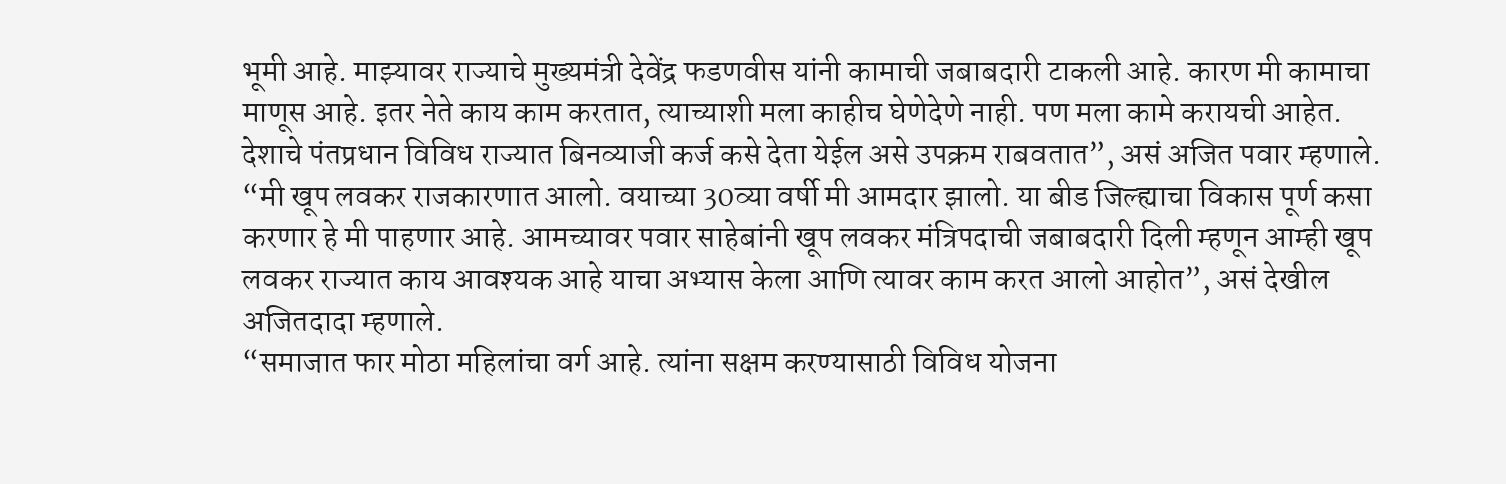भूमी आहे. माझ्यावर राज्याचे मुख्यमंत्री देवेंद्र फडणवीस यांनी कामाची जबाबदारी टाकली आहे. कारण मी कामाचा माणूस आहे. इतर नेते काय काम करतात, त्याच्याशी मला काहीच घेणेदेणे नाही. पण मला कामे करायची आहेत. देशाचे पंतप्रधान विविध राज्यात बिनव्याजी कर्ज कसे देता येईल असे उपक्रम राबवतात”, असं अजित पवार म्हणाले.
“मी खूप लवकर राजकारणात आलो. वयाच्या 30व्या वर्षी मी आमदार झालो. या बीड जिल्ह्याचा विकास पूर्ण कसा करणार हे मी पाहणार आहे. आमच्यावर पवार साहेबांनी खूप लवकर मंत्रिपदाची जबाबदारी दिली म्हणून आम्ही खूप लवकर राज्यात काय आवश्यक आहे याचा अभ्यास केला आणि त्यावर काम करत आलो आहोत”, असं देखील अजितदादा म्हणाले.
“समाजात फार मोठा महिलांचा वर्ग आहे. त्यांना सक्षम करण्यासाठी विविध योजना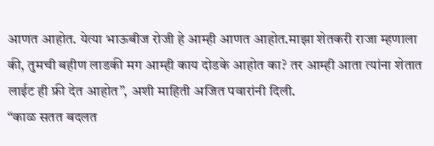आणत आहोत. येत्या भाऊबीज रोजी हे आम्ही आणत आहोत.माझा शेतकरी राजा म्हणाला की, तुमची बहीण लाडकी मग आम्ही काय दोडके आहोत का? तर आम्ही आता त्यांना शेतात लाईट ही फ्री देत आहोत”, अशी माहिती अजित पवारांनी दिली.
“काळ सतत बदलत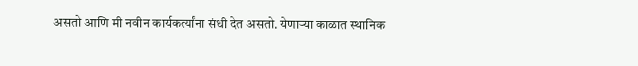असतो आणि मी नवीन कार्यकर्त्यांना संधी देत असतो. येणाऱ्या काळात स्थानिक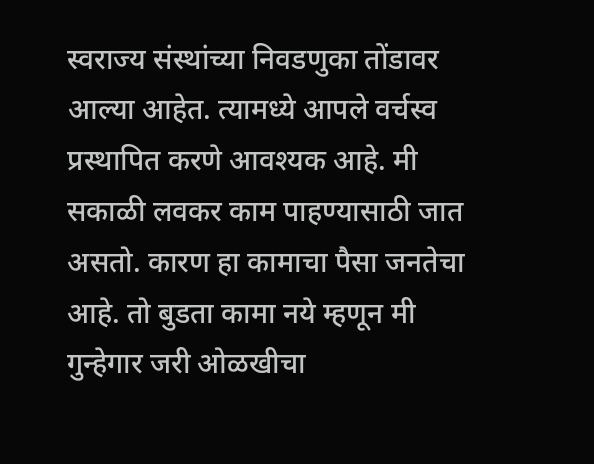स्वराज्य संस्थांच्या निवडणुका तोंडावर आल्या आहेत. त्यामध्ये आपले वर्चस्व प्रस्थापित करणे आवश्यक आहे. मी सकाळी लवकर काम पाहण्यासाठी जात असतो. कारण हा कामाचा पैसा जनतेचा आहे. तो बुडता कामा नये म्हणून मी गुन्हेगार जरी ओळखीचा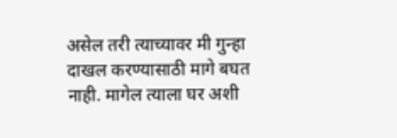असेल तरी त्याच्यावर मी गुन्हा दाखल करण्यासाठी मागे बघत नाही. मागेल त्याला घर अशी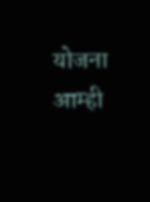योजना आम्ही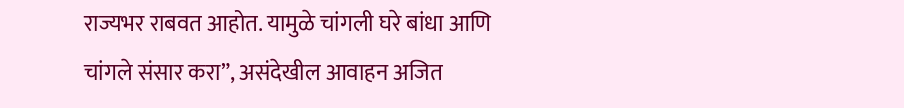राज्यभर राबवत आहोत. यामुळे चांगली घरे बांधा आणि चांगले संसार करा”, असंदेखील आवाहन अजित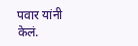पवार यांनी केलं.